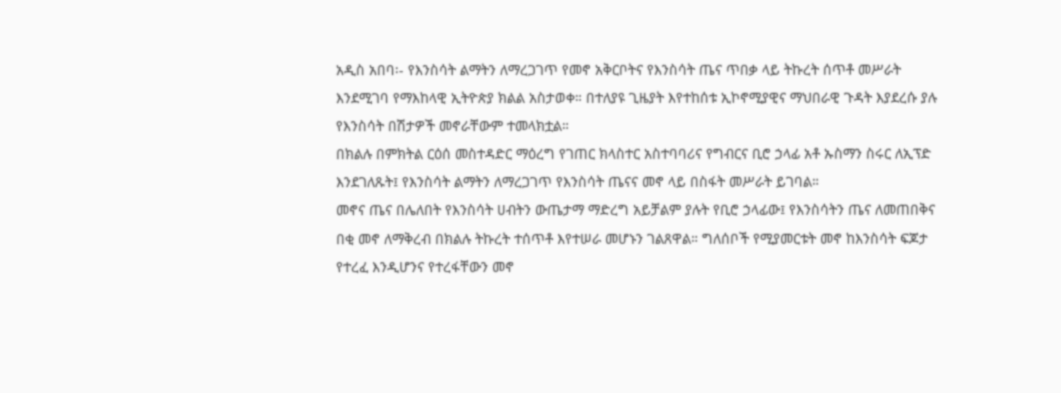አዲስ አበባ፡- የእንስሳት ልማትን ለማረጋገጥ የመኖ አቅርቦትና የእንስሳት ጤና ጥበቃ ላይ ትኩረት ሰጥቶ መሥራት እንደሚገባ የማእከላዊ ኢትዮጵያ ክልል አስታወቀ። በተለያዩ ጊዜያት እየተከሰቱ ኢኮኖሚያዊና ማህበራዊ ጉዳት እያደረሱ ያሉ የእንስሳት በሽታዎች መኖራቸውም ተመላክቷል።
በክልሉ በምክትል ርዕሰ መስተዳድር ማዕረግ የገጠር ክላስተር አስተባባሪና የግብርና ቢሮ ኃላፊ አቶ ኡስማን ስሩር ለኢፕድ እንደገለጹት፤ የእንስሳት ልማትን ለማረጋገጥ የእንስሳት ጤናና መኖ ላይ በስፋት መሥራት ይገባል።
መኖና ጤና በሌለበት የእንስሳት ሀብትን ውጤታማ ማድረግ አይቻልም ያሉት የቢሮ ኃላፊው፤ የእንስሳትን ጤና ለመጠበቅና በቂ መኖ ለማቅረብ በክልሉ ትኩረት ተሰጥቶ እየተሠራ መሆኑን ገልጸዋል። ግለሰቦች የሚያመርቱት መኖ ከእንስሳት ፍጆታ የተረፈ እንዲሆንና የተረፋቸውን መኖ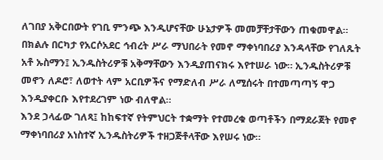ለገበያ አቅርበውት የገቢ ምንጭ እንዲሆናቸው ሁኔታዎች መመቻቸታቸውን ጠቁመዋል።
በክልሉ በርካታ የአርሶአደር ኅብረት ሥራ ማህበራት የመኖ ማቀነባበሪያ እንዳላቸው የገለጹት አቶ ኡስማን፤ ኢንዱስትሪዎቹ አቅማቸውን እንዲያጠናክሩ እየተሠራ ነው። ኢንዱስትሪዎቹ መኖን ለዶሮ፣ ለወተት ላም አርቢዎችና የማድለብ ሥራ ለሚሰሩት በተመጣጣኝ ዋጋ እንዲያቀርቡ እየተደረገም ነው ብለዋል።
እንደ ኃላፊው ገለጻ፤ ከከፍተኛ የትምህርት ተቋማት የተመረቁ ወጣቶችን በማደራጀት የመኖ ማቀነባበሪያ አነስተኛ ኢንዱስትሪዎች ተዘጋጅቶላቸው እየሠሩ ነው።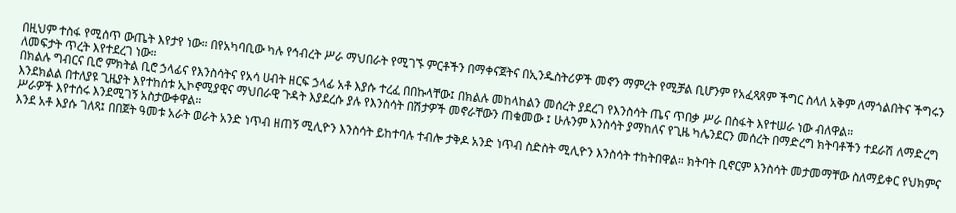በዚህም ተስፋ የሚሰጥ ውጤት እየታየ ነው። በየአካባቢው ካሉ የኅብረት ሥራ ማህበራት የሚገኙ ምርቶችን በማቀናጀትና በኢንዱስትሪዎች መኖን ማምረት የሚቻል ቢሆንም የአፈጻጸም ችግር ስላለ አቅም ለማጎልበትና ችግሩን ለመፍታት ጥረት እየተደረገ ነው።
በክልሉ ግብርና ቢሮ ምክትል ቢሮ ኃላፊና የእንስሳትና የአሳ ሀብት ዘርፍ ኃላፊ አቶ እያሱ ተረፈ በበኩላቸው፤ በክልሉ መከላከልን መሰረት ያደረገ የእንስሳት ጤና ጥበቃ ሥራ በስፋት እየተሠራ ነው ብለዋል።
እንደክልል በተለያዩ ጊዜያት እየተከሰቱ ኢኮኖሚያዊና ማህበራዊ ጉዳት እያደረሱ ያሉ የእንስሳት በሽታዎች መኖራቸውን ጠቁመው ፤ ሁሉንም እንስሳት ያማከለና የጊዜ ካሌንደርን መሰረት በማድረግ ክትባቶችን ተደራሽ ለማድረግ ሥራዎች እየተሰሩ እንደሚገኝ አስታውቀዋል።
እንደ አቶ እያሱ ገለጻ፤ በበጀት ዓመቱ አራት ወራት አንድ ነጥብ ዘጠኝ ሚሊዮን እንስሳት ይከተባሉ ተብሎ ታቅዶ አንድ ነጥብ ስድስት ሚሊዮን እንስሳት ተከትበዋል። ክትባት ቢኖርም እንስሳት መታመማቸው ስለማይቀር የህክምና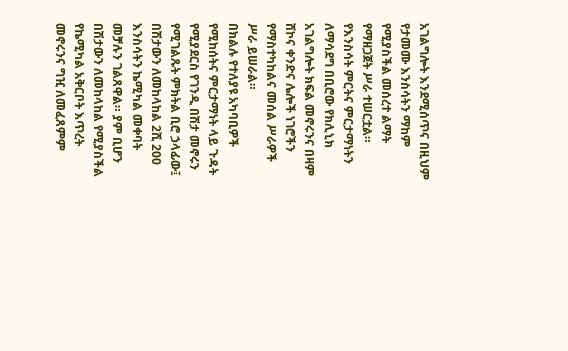አገልግሎት እንደሚሰጥና በዚህም የታመሙ እንስሳትን ማከም የሚያስችል መሰረተ ልማት የማዘጋጀት ሥራ ተሠርቷል። የእንስሳት ምርትና ምርታማነትን ለማሳደግ በቢሮው የክሊኒክ አገልግሎት ክፍል መኖሩንና በዛም ሸኮና ቀንድና ሌሎች ነገሮችን የማስተካከልና መሰል ሥራዎች ሥራ ይሠራል።
በክልሉ የተለያዩ አካባቢዎች የሚከሰትና ምርታማነት ላይ ጉዳት የሚያደርስ የገንዲ በሽታ መኖሩን የሚገልጹት ምክትል ቢሮ ኃላፊው፤ በሽታውን ለመከላከል 2ሺ 200 እንስሳትን ኬሚካል መቀባት መቻሉን ገልጸዋል። ያም ቢሆን በሽታውን ለመከላከል የሚያስችል የኬሚካል አቅርቦት እጥረት መኖሩንና ግዢ ለመፈጸምም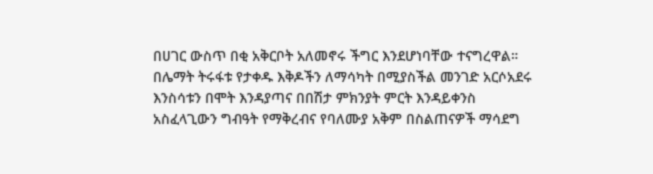በሀገር ውስጥ በቂ አቅርቦት አለመኖሩ ችግር እንደሆነባቸው ተናግረዋል።
በሌማት ትሩፋቱ የታቀዱ እቅዶችን ለማሳካት በሚያስችል መንገድ አርሶአደሩ እንስሳቱን በሞት እንዳያጣና በበሽታ ምክንያት ምርት እንዳይቀንስ አስፈላጊውን ግብዓት የማቅረብና የባለሙያ አቅም በስልጠናዎች ማሳደግ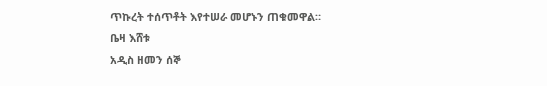ጥኩረት ተሰጥቶት እየተሠራ መሆኑን ጠቁመዋል።
ቤዛ እሸቱ
አዲስ ዘመን ሰኞ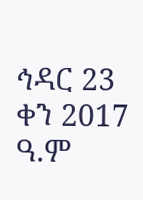ኅዳር 23 ቀን 2017 ዓ.ም